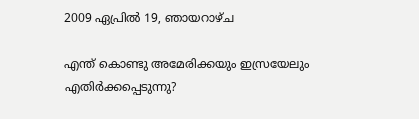2009 ഏപ്രിൽ 19, ഞായറാഴ്‌ച

എന്ത് കൊണ്ടു അമേരിക്കയും ഇസ്രയേലും എതിര്‍ക്കപ്പെടുന്നു?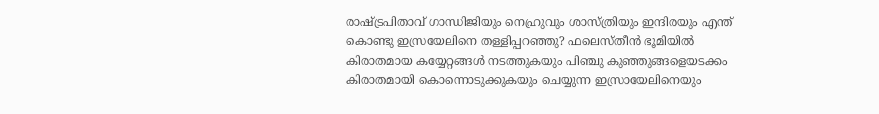രാഷ്ട്രപിതാവ് ഗാന്ധിജിയും നെഹ്രുവും ശാസ്ത്രിയും ഇന്ദിരയും എന്ത് കൊണ്ടു ഇസ്രയേലിനെ തള്ളിപ്പറഞ്ഞു? ഫലെസ്തീന്‍ ഭൂമിയില്‍ കിരാതമായ കയ്യേറ്റങ്ങള്‍ നടത്തുകയും പിഞ്ചു കുഞ്ഞുങ്ങളെയടക്കം കിരാതമായി കൊന്നൊടുക്കുകയും ചെയ്യുന്ന ഇസ്രായേലിനെയും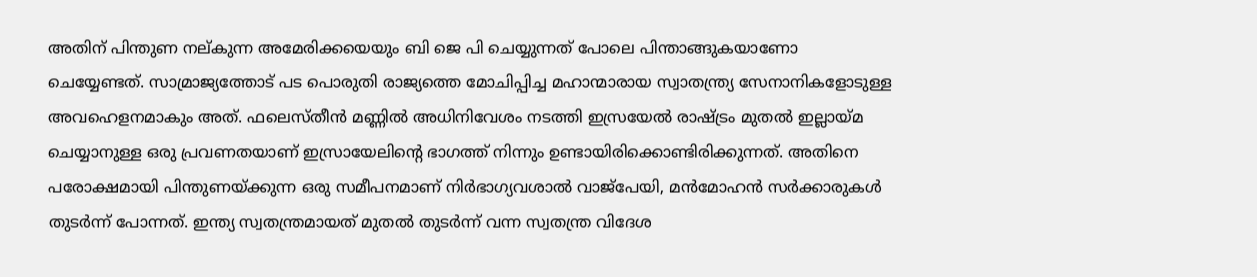അതിന് പിന്തുണ നല്കുന്ന അമേരിക്കയെയും ബി ജെ പി ചെയ്യുന്നത് പോലെ പിന്താങ്ങുകയാണോ ചെയ്യേണ്ടത്. സാമ്രാജ്യത്തോട് പട പൊരുതി രാജ്യത്തെ മോചിപ്പിച്ച മഹാന്മാരായ സ്വാതന്ത്ര്യ സേനാനികളോടുള്ള അവഹെളനമാകും അത്. ഫലെസ്തീന്‍ മണ്ണില്‍ അധിനിവേശം നടത്തി ഇസ്രയേല്‍ രാഷ്ട്രം മുതല്‍ ഇല്ലായ്മ ചെയ്യാനുള്ള ഒരു പ്രവണതയാണ് ഇസ്രായേലിന്റെ ഭാഗത്ത് നിന്നും ഉണ്ടായിരിക്കൊണ്ടിരിക്കുന്നത്. അതിനെ പരോക്ഷമായി പിന്തുണയ്ക്കുന്ന ഒരു സമീപനമാണ് നിര്‍ഭാഗ്യവശാല്‍ വാജ്‌പേയി, മന്‍മോഹന്‍ സര്‍ക്കാരുകള്‍ തുടര്‍ന്ന് പോന്നത്. ഇന്ത്യ സ്വതന്ത്രമായത് മുതല്‍ തുടര്‍ന്ന് വന്ന സ്വതന്ത്ര വിദേശ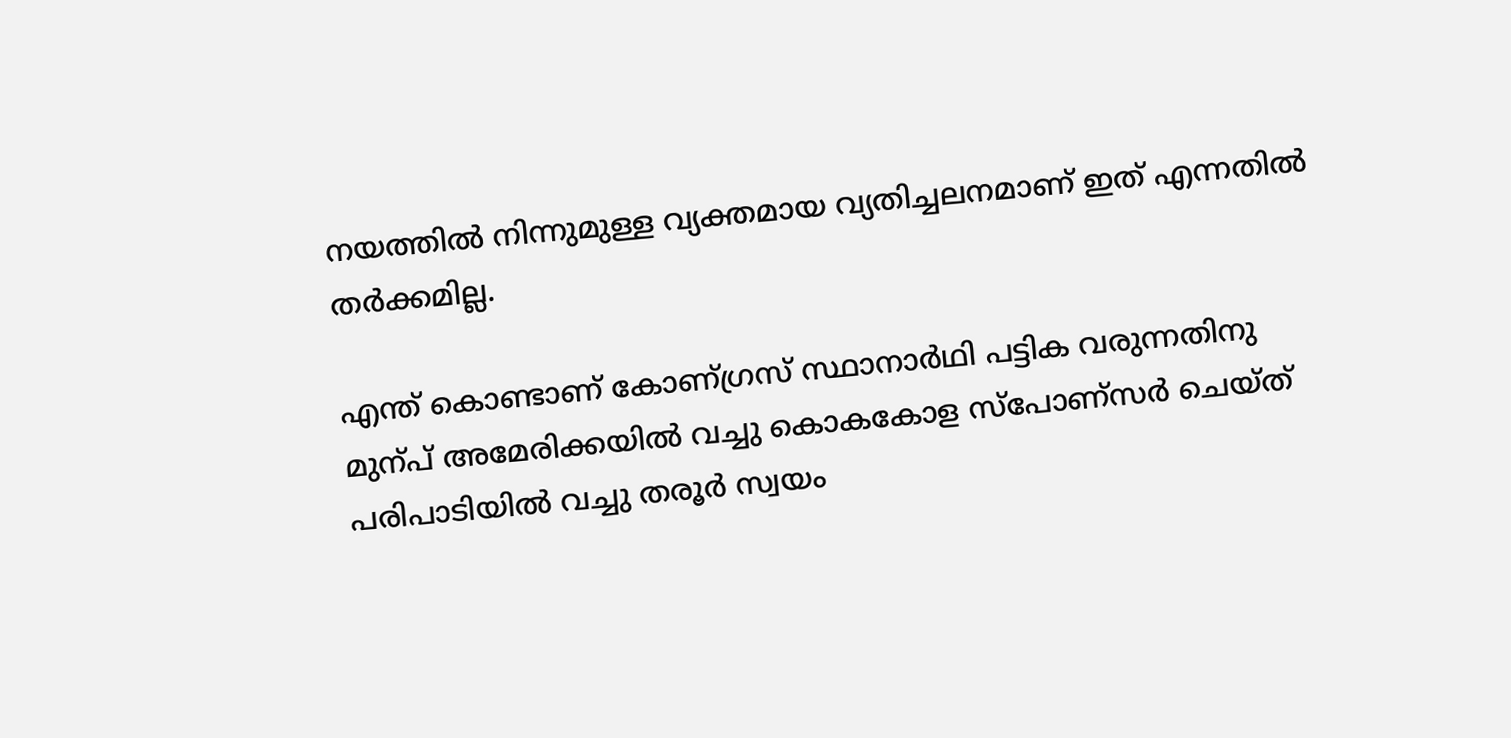നയത്തില്‍ നിന്നുമുള്ള വ്യക്തമായ വ്യതിച്ചലനമാണ് ഇത്‌ എന്നതില്‍ തര്‍ക്കമില്ല.

എന്ത് കൊണ്ടാണ് കോണ്ഗ്രസ് സ്ഥാനാര്‍ഥി പട്ടിക വരുന്നതിനു മുന്പ് അമേരിക്കയില്‍ വച്ചു കൊകകോള സ്പോണ്സര്‍ ചെയ്ത് പരിപാടിയില്‍ വച്ചു തരൂര്‍ സ്വയം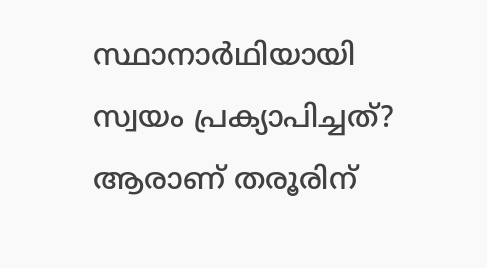സ്ഥാനാര്‍ഥിയായി സ്വയം പ്രക്യാപിച്ചത്? ആരാണ് തരൂരിന്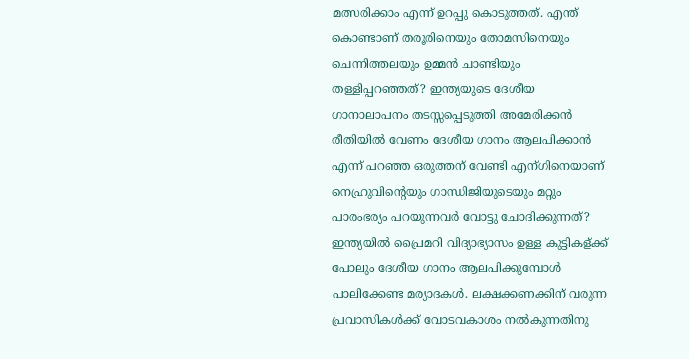മത്സരിക്കാം എന്ന് ഉറപ്പു കൊടുത്തത്. എന്ത് കൊണ്ടാണ് തരൂരിനെയും തോമസിനെയും ചെന്നിത്തലയും ഉമ്മന്‍ ചാണ്ടിയും തള്ളിപ്പറഞ്ഞത്‌? ഇന്ത്യയുടെ ദേശീയ ഗാനാലാപനം തടസ്സപ്പെടുത്തി അമേരിക്കന്‍ രീതിയില്‍ വേണം ദേശീയ ഗാനം ആലപിക്കാന്‍ എന്ന് പറഞ്ഞ ഒരുത്തന് വേണ്ടി എന്ഗിനെയാണ് നെഹ്രുവിന്റെയും ഗാന്ധിജിയുടെയും മറ്റും പാരംഭര്യം പറയുന്നവര്‍ വോട്ടു ചോദിക്കുന്നത്? ഇന്ത്യയില്‍ പ്രൈമറി വിദ്യാഭ്യാസം ഉള്ള കുട്ടികള്ക്ക് പോലും ദേശീയ ഗാനം ആലപിക്കുമ്പോള്‍ പാലിക്കേണ്ട മര്യാദകള്‍. ലക്ഷക്കണക്കിന്‌ വരുന്ന പ്രവാസികള്‍ക്ക് വോടവകാശം നല്‍കുന്നതിനു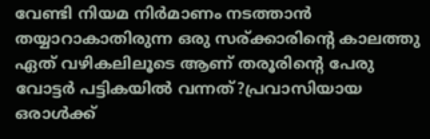വേണ്ടി നിയമ നിര്‍മാണം നടത്താന്‍ തയ്യാറാകാതിരുന്ന ഒരു സര്ക്കാരിന്റെ കാലത്തു ഏത് വഴികലിലൂടെ ആണ് തരൂരിന്റെ പേരു വോട്ടര്‍ പട്ടികയില്‍ വന്നത്?പ്രവാസിയായ ഒരാള്‍ക്ക്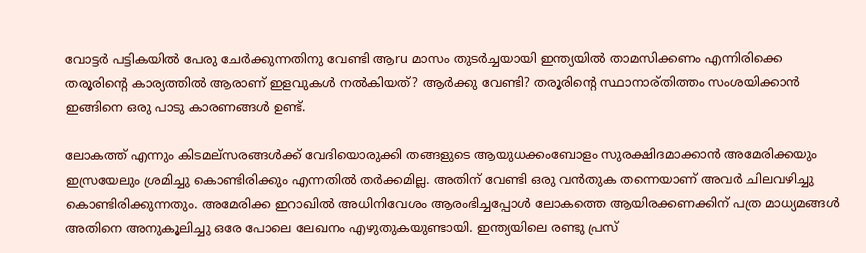വോട്ടര്‍ പട്ടികയില്‍ പേരു ചേര്‍ക്കുന്നതിനു വേണ്ടി ആru മാസം തുടര്‍ച്ചയായി ഇന്ത്യയില്‍ താമസിക്കണം എന്നിരിക്കെ തരൂരിന്റെ കാര്യത്തില്‍ ആരാണ് ഇളവുകള്‍ നല്‍കിയത്? ആര്‍ക്കു വേണ്ടി? തരൂരിന്റെ സ്ഥാനാര്തിത്തം സംശയിക്കാന്‍ ഇങ്ങിനെ ഒരു പാടു കാരണങ്ങള്‍ ഉണ്ട്.

ലോകത്ത് എന്നും കിടമല്സരങ്ങള്‍ക്ക് വേദിയൊരുക്കി തങ്ങളുടെ ആയുധക്കംബോളം സുരക്ഷിദമാക്കാന്‍ അമേരിക്കയും ഇസ്രയേലും ശ്രമിച്ചു കൊണ്ടിരിക്കും എന്നതില്‍ തര്‍ക്കമില്ല. അതിന് വേണ്ടി ഒരു വന്‍തുക തന്നെയാണ് അവര്‍ ചിലവഴിച്ചു കൊണ്ടിരിക്കുന്നതും. അമേരിക്ക ഇറാഖില്‍ അധിനിവേശം ആരംഭിച്ചപ്പോള്‍ ലോകത്തെ ആയിരക്കണക്കിന് പത്ര മാധ്യമങ്ങള്‍ അതിനെ അനുകൂലിച്ചു ഒരേ പോലെ ലേഖനം എഴുതുകയുണ്ടായി. ഇന്ത്യയിലെ രണ്ടു പ്രസ്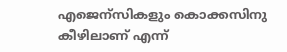എജെന്സികളും കൊക്കസിനു കീഴിലാണ് എന്ന്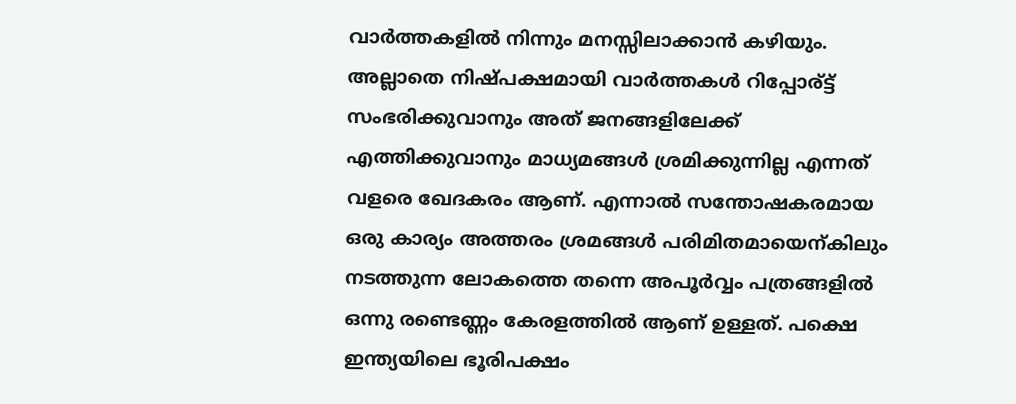വാര്‍ത്തകളില്‍ നിന്നും മനസ്സിലാക്കാന്‍ കഴിയും. അല്ലാതെ നിഷ്പക്ഷമായി വാര്‍ത്തകള്‍ റിപ്പോര്ട്ട് സംഭരിക്കുവാനും അത് ജനങ്ങളിലേക്ക് എത്തിക്കുവാനും മാധ്യമങ്ങള്‍ ശ്രമിക്കുന്നില്ല എന്നത് വളരെ ഖേദകരം ആണ്. എന്നാല്‍ സന്തോഷകരമായ ഒരു കാര്യം അത്തരം ശ്രമങ്ങള്‍ പരിമിതമായെന്കിലും നടത്തുന്ന ലോകത്തെ തന്നെ അപൂര്‍വ്വം പത്രങ്ങളില്‍ ഒന്നു രണ്ടെണ്ണം കേരളത്തില്‍ ആണ് ഉള്ളത്. പക്ഷെ ഇന്ത്യയിലെ ഭൂരിപക്ഷം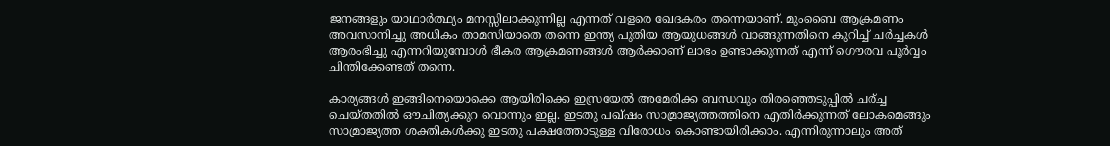ജനങ്ങളും യാഥാര്‍ത്ഥ്യം മനസ്സിലാക്കുന്നില്ല എന്നത് വളരെ ഖേദകരം തന്നെയാണ്. മുംബൈ ആക്രമണം അവസാനിച്ചു അധികം താമസിയാതെ തന്നെ ഇന്ത്യ പുതിയ ആയുധങ്ങള്‍ വാങ്ങുന്നതിനെ കുറിച്ച് ചര്‍ച്ചകള്‍ ആരംഭിച്ചു എന്നറിയുമ്പോള്‍ ഭീകര ആക്രമണങ്ങള്‍ ആര്‍ക്കാണ് ലാഭം ഉണ്ടാക്കുന്നത്‌ എന്ന് ഗൌരവ പൂര്‍വ്വം ചിന്തിക്കേണ്ടത് തന്നെ.

കാര്യങ്ങള്‍ ഇങ്ങിനെയൊക്കെ ആയിരിക്കെ ഇസ്രയേല്‍ അമേരിക്ക ബന്ധവും തിരഞ്ഞെടുപ്പില്‍ ചര്ച്ച ചെയ്തതില്‍ ഔചിത്യക്കുറ വൊന്നും ഇല്ല. ഇടതു പഖ്‌ഷം സാമ്രാജ്യത്തത്തിനെ എതിര്‍ക്കുന്നത് ലോകമെങ്ങും സാമ്രാജ്യത്ത ശക്തികള്‍ക്കു ഇടതു പക്ഷത്തോടുള്ള വിരോധം കൊണ്ടായിരിക്കാം. എന്നിരുന്നാലും അത്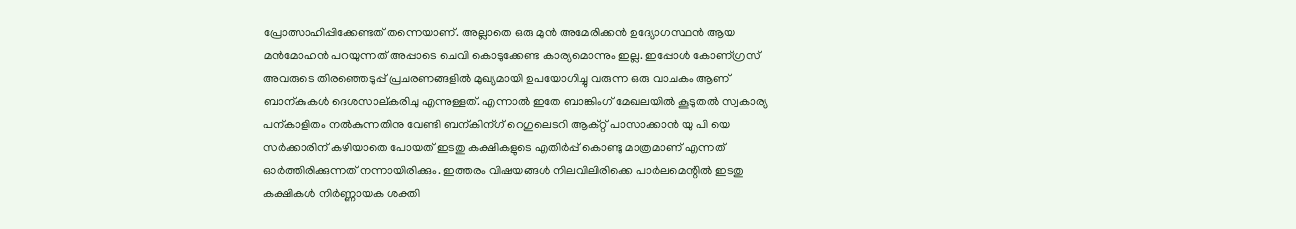പ്രോത്സാഹിപ്പിക്കേണ്ടത് തന്നെയാണ്. അല്ലാതെ ഒരു മുന്‍ അമേരിക്കന്‍ ഉദ്യോഗസ്ഥന്‍ ആയ മന്‍മോഹന്‍ പറയുന്നത് അപ്പാടെ ചെവി കൊടുക്കേണ്ട കാര്യമൊന്നും ഇല്ല. ഇപ്പോള്‍ കോണ്ഗ്രസ് അവരുടെ തിരഞ്ഞെടുപ്പ് പ്രചരണങ്ങളില്‍ മുഖ്യമായി ഉപയോഗിച്ചു വരുന്ന ഒരു വാചകം ആണ് ബാന്കുകള്‍ ദെശസാല്കരിചു എന്നുള്ളത്. എന്നാല്‍ ഇതേ ബാങ്കിംഗ് മേഖലയില്‍ കൂടുതല്‍ സ്വകാര്യ പന്കാളിതം നല്‍കുന്നതിനു വേണ്ടി ബന്കിന്ഗ് റെഗുലെടറി ആക്റ്റ് പാസാക്കാന്‍ യു പി യെ സര്‍ക്കാരിന് കഴിയാതെ പോയത് ഇടതു കക്ഷികളുടെ എതിര്‍പ്പ് കൊണ്ടു മാത്രമാണ് എന്നത് ഓര്‍ത്തിരിക്കുന്നത് നന്നായിരിക്കും. ഇത്തരം വിഷയങ്ങള്‍ നിലവിലിരിക്കെ പാര്‍ലമെന്റില്‍ ഇടതു കക്ഷികള്‍ നിര്‍ണ്ണായക ശക്തി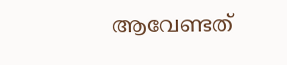ആവേണ്ടത്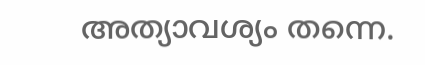അത്യാവശ്യം തന്നെ.